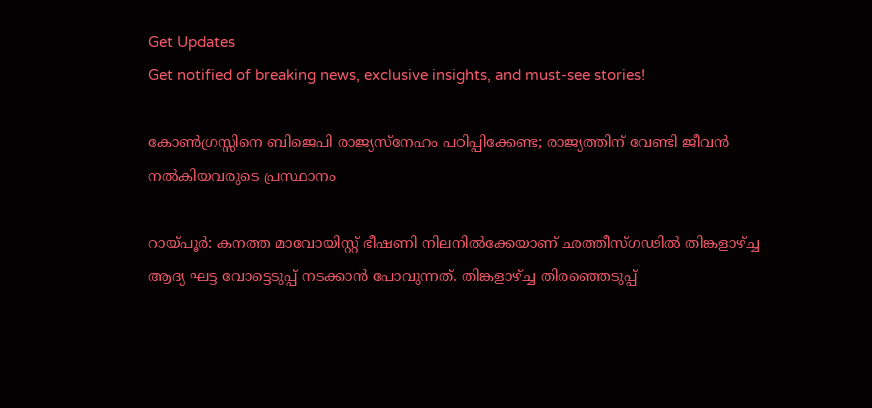Get Updates
Get notified of breaking news, exclusive insights, and must-see stories!

കോണ്‍ഗ്രസ്സിനെ ബിജെപി രാജ്യസ്‌നേഹം പഠിപ്പിക്കേണ്ട; രാജ്യത്തിന് വേണ്ടി ജീവന്‍ നല്‍കിയവരുടെ പ്രസ്ഥാനം

റായ്പൂര്‍: കനത്ത മാവോയിസ്റ്റ് ഭീഷണി നിലനില്‍ക്കേയാണ് ഛത്തീസ്ഗഢില്‍ തിങ്കളാഴ്ച്ച ആദ്യ ഘട്ട വോട്ടെടുപ്പ് നടക്കാന്‍ പോവുന്നത്. തിങ്കളാഴ്ച്ച തിരഞ്ഞെടുപ്പ്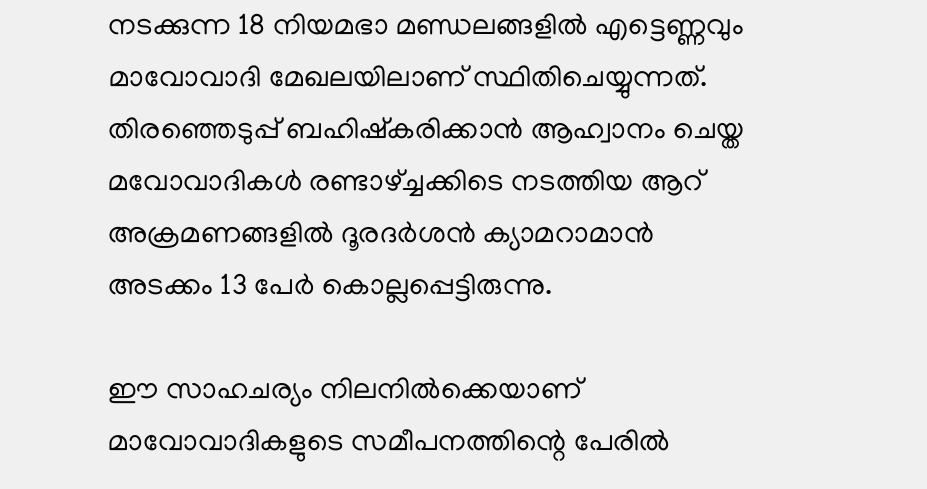നടക്കുന്ന 18 നിയമഭാ മണ്ഡലങ്ങളില്‍ എട്ടെണ്ണവും മാവോവാദി മേഖലയിലാണ് സ്ഥിതിചെയ്യുന്നത്. തിരഞ്ഞെടുപ്പ് ബഹിഷ്‌കരിക്കാന്‍ ആഹ്വാനം ചെയ്ത മവോവാദികള്‍ രണ്ടാഴ്ച്ചക്കിടെ നടത്തിയ ആറ് അക്രമണങ്ങളില്‍ ദൂരദര്‍ശന്‍ ക്യാമറാമാന്‍ അടക്കം 13 പേര്‍ കൊല്ലപ്പെട്ടിരുന്നു.

ഈ സാഹചര്യം നിലനില്‍ക്കെയാണ് മാവോവാദികളുടെ സമീപനത്തിന്റെ പേരില്‍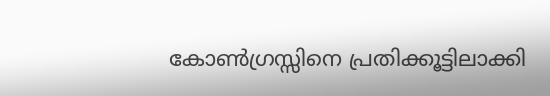കോണ്‍ഗ്രസ്സിനെ പ്രതിക്കൂട്ടിലാക്കി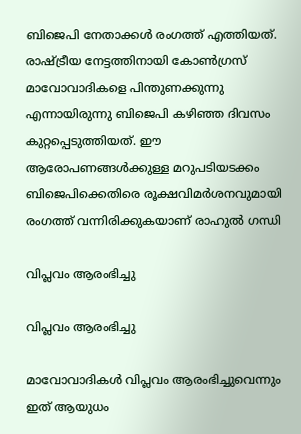ബിജെപി നേതാക്കള്‍ രംഗത്ത് എത്തിയത്. രാഷ്ട്രീയ നേട്ടത്തിനായി കോണ്‍ഗ്രസ് മാവോവാദികളെ പിന്തുണക്കുന്നു എന്നായിരുന്നു ബിജെപി കഴിഞ്ഞ ദിവസം കുറ്റപ്പെടുത്തിയത്. ഈ ആരോപണങ്ങള്‍ക്കുള്ള മറുപടിയടക്കം ബിജെപിക്കെതിരെ രൂക്ഷവിമര്‍ശനവുമായി രംഗത്ത് വന്നിരിക്കുകയാണ് രാഹുല്‍ ഗന്ധി

വിപ്ലവം ആരംഭിച്ചു

വിപ്ലവം ആരംഭിച്ചു

മാവോവാദികള്‍ വിപ്ലവം ആരംഭിച്ചുവെന്നും ഇത് ആയുധം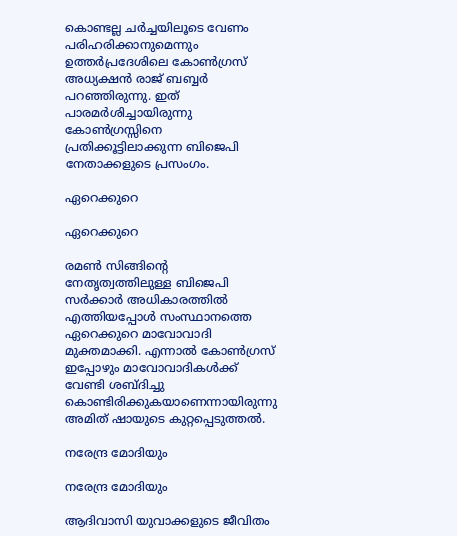കൊണ്ടല്ല ചര്‍ച്ചയിലൂടെ വേണം പരിഹരിക്കാനുമെന്നും ഉത്തര്‍പ്രദേശിലെ കോണ്‍ഗ്രസ് അധ്യക്ഷന്‍ രാജ് ബബ്ബര്‍ പറഞ്ഞിരുന്നു. ഇത് പാരമര്‍ശിച്ചായിരുന്നു കോണ്‍ഗ്രസ്സിനെ പ്രതിക്കൂട്ടിലാക്കുന്ന ബിജെപി നേതാക്കളുടെ പ്രസംഗം.

ഏറെക്കുറെ

ഏറെക്കുറെ

രമണ്‍ സിങ്ങിന്റെ നേതൃത്വത്തിലുള്ള ബിജെപി സര്‍ക്കാര്‍ അധികാരത്തില്‍ എത്തിയപ്പോള്‍ സംസ്ഥാനത്തെ ഏറെക്കുറെ മാവോവാദി മുക്തമാക്കി. എന്നാല്‍ കോണ്‍ഗ്രസ് ഇപ്പോഴും മാവോവാദികള്‍ക്ക് വേണ്ടി ശബ്ദിച്ചു കൊണ്ടിരിക്കുകയാണെന്നായിരുന്നു അമിത് ഷായുടെ കുറ്റപ്പെടുത്തല്‍.

നരേന്ദ്ര മോദിയും

നരേന്ദ്ര മോദിയും

ആദിവാസി യുവാക്കളുടെ ജീവിതം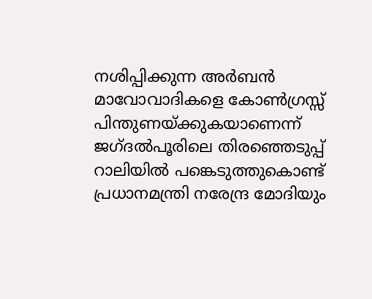നശിപ്പിക്കുന്ന അര്‍ബന്‍ മാവോവാദികളെ കോണ്‍ഗ്രസ്സ് പിന്തുണയ്ക്കുകയാണെന്ന് ജഗ്ദല്‍പൂരിലെ തിരഞ്ഞെടുപ്പ് റാലിയില്‍ പങ്കെടുത്തുകൊണ്ട് പ്രധാനമന്ത്രി നരേന്ദ്ര മോദിയും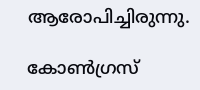ആരോപിച്ചിരുന്നു.

കോണ്‍ഗ്രസ്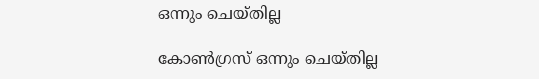ഒന്നും ചെയ്തില്ല

കോണ്‍ഗ്രസ് ഒന്നും ചെയ്തില്ല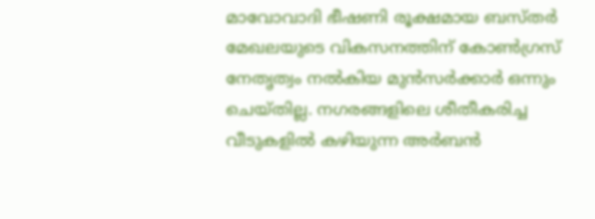മാവോവാദി ഭീഷണി രൂക്ഷമായ ബസ്തര്‍ മേഖലയുടെ വികസനത്തിന് കോണ്‍ഗ്രസ് നേതൃത്വം നല്‍കിയ മുന്‍സര്‍ക്കാര്‍ ഒന്നും ചെയ്തില്ല. നഗരങ്ങളിലെ ശീതീകരിച്ച വീടുകളില്‍ കഴിയുന്ന അര്‍ബന്‍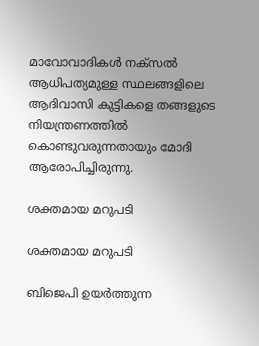മാവോവാദികള്‍ നക്‌സല്‍ ആധിപത്യമുള്ള സ്ഥലങ്ങളിലെ ആദിവാസി കുട്ടികളെ തങ്ങളുടെ നിയന്ത്രണത്തില്‍ കൊണ്ടുവരുന്നതായും മോദി ആരോപിച്ചിരുന്നു.

ശക്തമായ മറുപടി

ശക്തമായ മറുപടി

ബിജെപി ഉയര്‍ത്തുന്ന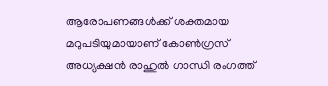ആരോപണങ്ങള്‍ക്ക് ശക്തമായ മറുപടിയുമായാണ് കോണ്‍ഗ്രസ് അധ്യക്ഷന്‍ രാഹുല്‍ ഗാന്ധി രംഗത്ത്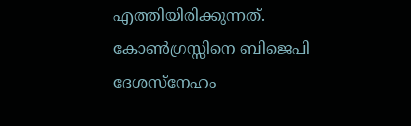എത്തിയിരിക്കുന്നത്. കോണ്‍ഗ്രസ്സിനെ ബിജെപി ദേശസ്‌നേഹം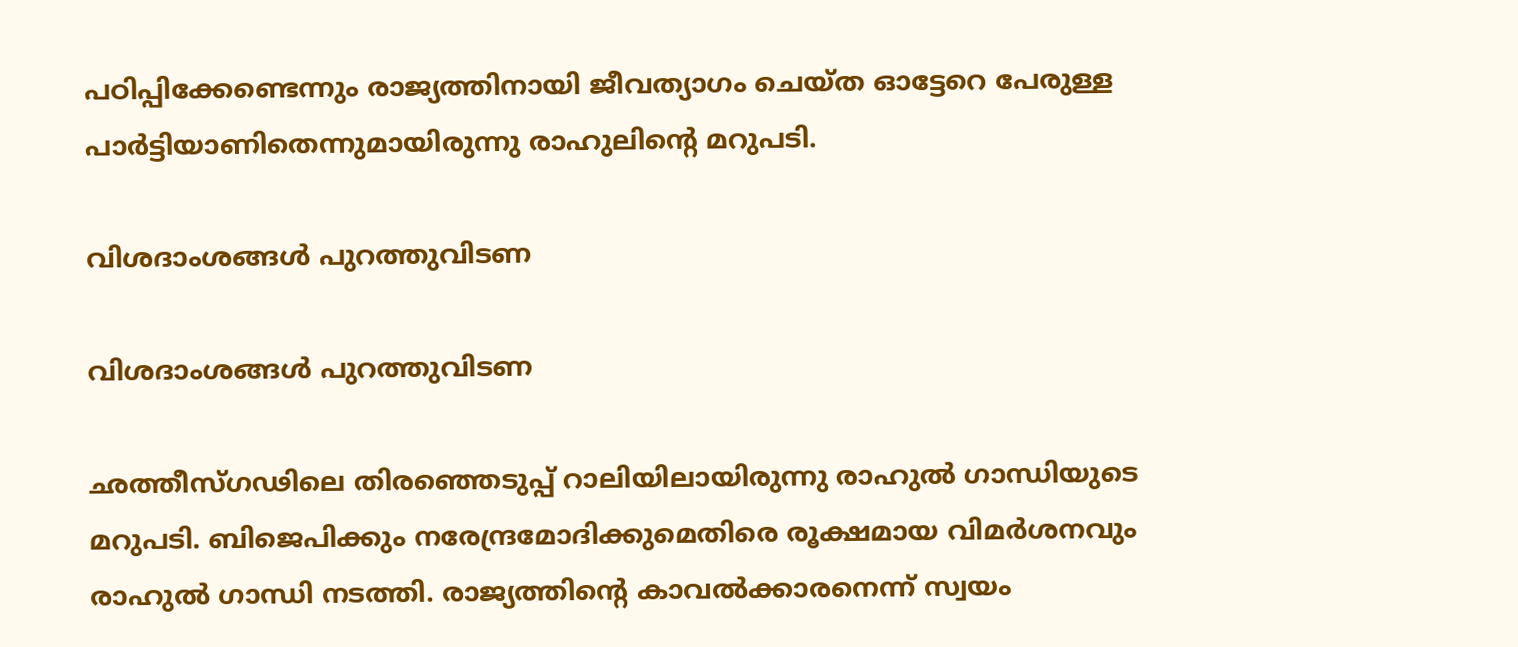പഠിപ്പിക്കേണ്ടെന്നും രാജ്യത്തിനായി ജീവത്യാഗം ചെയ്ത ഓട്ടേറെ പേരുള്ള പാര്‍ട്ടിയാണിതെന്നുമായിരുന്നു രാഹുലിന്റെ മറുപടി.

വിശദാംശങ്ങള്‍ പുറത്തുവിടണ

വിശദാംശങ്ങള്‍ പുറത്തുവിടണ

ഛത്തീസ്ഗഢിലെ തിരഞ്ഞെടുപ്പ് റാലിയിലായിരുന്നു രാഹുല്‍ ഗാന്ധിയുടെ മറുപടി. ബിജെപിക്കും നരേന്ദ്രമോദിക്കുമെതിരെ രൂക്ഷമായ വിമര്‍ശനവും രാഹുല്‍ ഗാന്ധി നടത്തി. രാജ്യത്തിന്റെ കാവല്‍ക്കാരനെന്ന് സ്വയം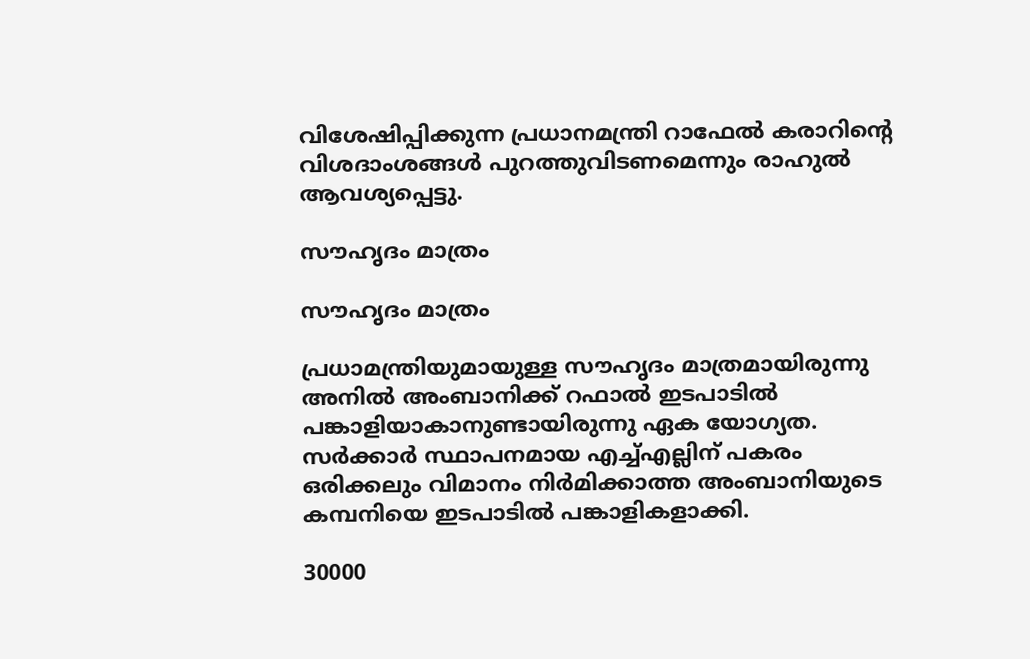വിശേഷിപ്പിക്കുന്ന പ്രധാനമന്ത്രി റാഫേല്‍ കരാറിന്റെ വിശദാംശങ്ങള്‍ പുറത്തുവിടണമെന്നും രാഹുല്‍ ആവശ്യപ്പെട്ടു.

സൗഹൃദം മാത്രം

സൗഹൃദം മാത്രം

പ്രധാമന്ത്രിയുമായുള്ള സൗഹൃദം മാത്രമായിരുന്നു അനില്‍ അംബാനിക്ക് റഫാല്‍ ഇടപാടില്‍ പങ്കാളിയാകാനുണ്ടായിരുന്നു ഏക യോഗ്യത. സര്‍ക്കാര്‍ സ്ഥാപനമായ എച്ച്എല്ലിന് പകരം ഒരിക്കലും വിമാനം നിര്‍മിക്കാത്ത അംബാനിയുടെ കമ്പനിയെ ഇടപാടില്‍ പങ്കാളികളാക്കി.

30000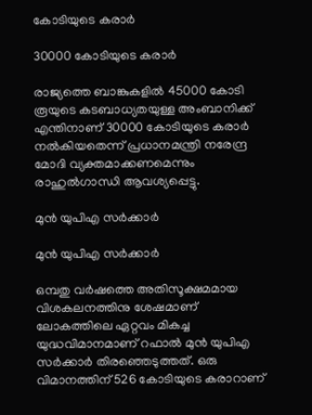കോടിയുടെ കരാര്‍

30000 കോടിയുടെ കരാര്‍

രാജ്യത്തെ ബാങ്കുകളില്‍ 45000 കോടി രൂയുടെ കടബാധ്യതയുള്ള അംബാനിക്ക് എന്തിനാണ് 30000 കോടിയുടെ കരാര്‍ നല്‍കിയതെന്ന് പ്രധാനമന്ത്രി നരേന്ദ്ര മോദി വ്യക്തമാക്കണമെന്നും രാഹുല്‍ഗാന്ധി ആവശ്യപ്പെട്ടു.

മുന്‍ യുപിഎ സര്‍ക്കാര്‍

മുന്‍ യുപിഎ സര്‍ക്കാര്‍

ഒമ്പതു വര്‍ഷത്തെ അതിസൂക്ഷമമായ വിശകലനത്തിനു ശേഷമാണ് ലോകത്തിലെ ഏറ്റവം മികച്ച യുദ്ധവിമാനമാണ് റഫാല്‍ മുന്‍ യുപിഎ സര്‍ക്കാര്‍ തിരഞ്ഞെടുത്തത്. ഒരു വിമാനത്തിന് 526 കോടിയുടെ കരാറാണ്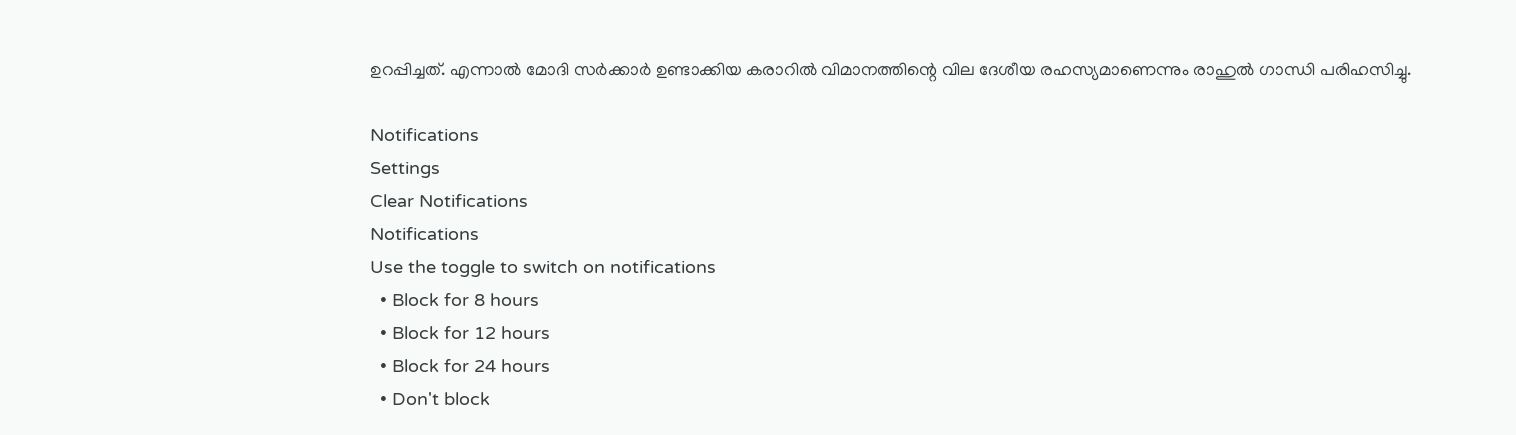ഉറപ്പിച്ചത്. എന്നാല്‍ മോദി സര്‍ക്കാര്‍ ഉണ്ടാക്കിയ കരാറില്‍ വിമാനത്തിന്റെ വില ദേശീയ രഹസ്യമാണെന്നും രാഹുല്‍ ഗാന്ധി പരിഹസിച്ചു.

Notifications
Settings
Clear Notifications
Notifications
Use the toggle to switch on notifications
  • Block for 8 hours
  • Block for 12 hours
  • Block for 24 hours
  • Don't block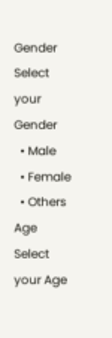Gender
Select your Gender
  • Male
  • Female
  • Others
Age
Select your Age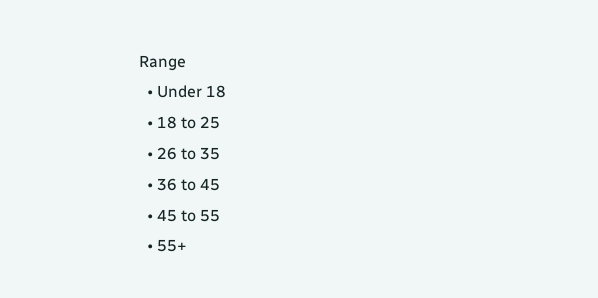Range
  • Under 18
  • 18 to 25
  • 26 to 35
  • 36 to 45
  • 45 to 55
  • 55+